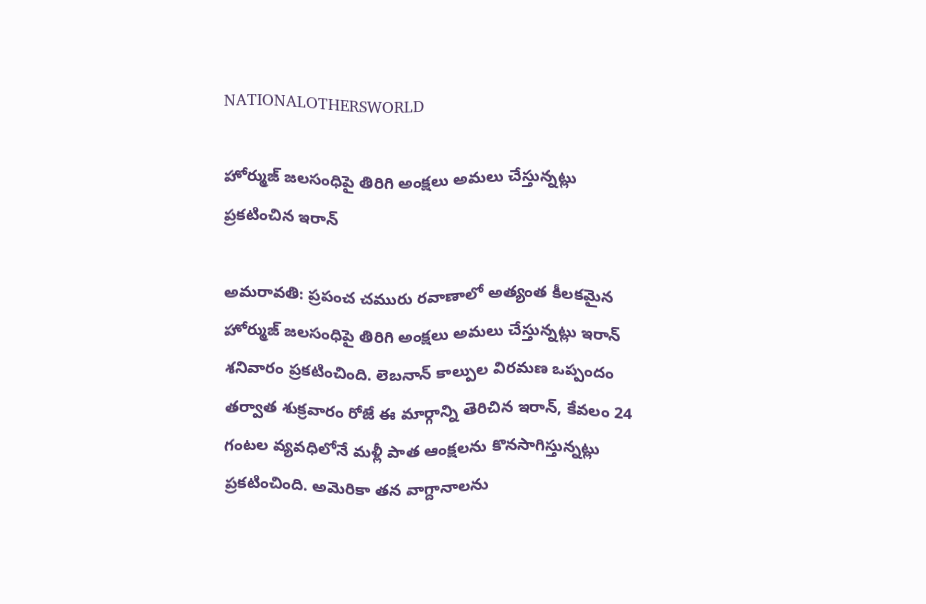NATIONALOTHERSWORLD

హోర్ముజ్ జలసంధిపై తిరిగి అంక్షలు అమలు చేస్తున్నట్లు ప్రకటించిన ఇరాన్

అమరావతి: ప్రపంచ చమురు రవాణాలో అత్యంత కీలకమైన హోర్ముజ్ జలసంధిపై తిరిగి అంక్షలు అమలు చేస్తున్నట్లు ఇరాన్ శనివారం ప్రకటించింది. లెబనాన్ కాల్పుల విరమణ ఒప్పందం తర్వాత శుక్రవారం రోజే ఈ మార్గాన్ని తెరిచిన ఇరాన్, కేవలం 24 గంటల వ్యవధిలోనే మళ్లీ పాత ఆంక్షలను కొనసాగిస్తున్నట్లు ప్రకటించింది. అమెరికా తన వాగ్దానాలను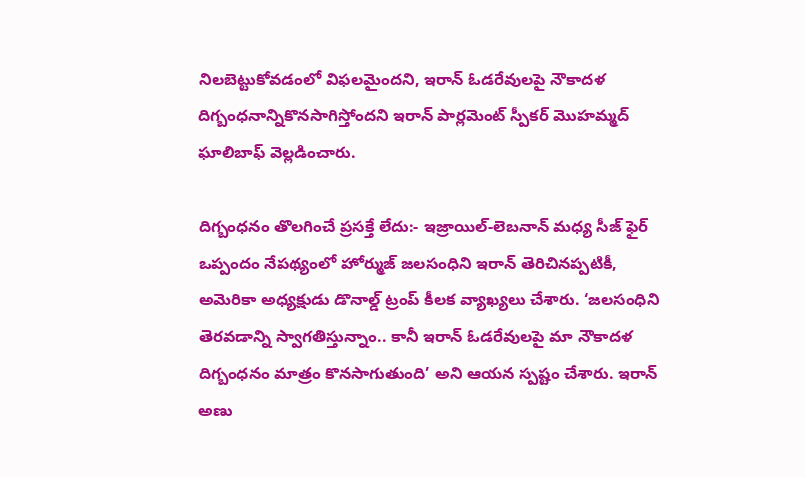నిలబెట్టుకోవడంలో విఫలమైందని, ఇరాన్ ఓడరేవులపై నౌకాదళ దిగ్బంధనాన్నికొనసాగిస్తోందని ఇరాన్ పార్లమెంట్ స్పీకర్ మొహమ్మద్ ఘాలిబాఫ్ వెల్లడించారు.

దిగ్బంధనం తొలగించే ప్రసక్తే లేదు:- ఇజ్రాయిల్-లెబనాన్ మధ్య సీజ్ ఫైర్ ఒప్పందం నేపథ్యంలో హోర్ముజ్ జలసంధిని ఇరాన్ తెరిచినప్పటికీ, అమెరికా అధ్యక్షుడు డొనాల్డ్ ట్రంప్ కీలక వ్యాఖ్యలు చేశారు. ‘జలసంధిని తెరవడాన్ని స్వాగతిస్తున్నాం.. కానీ ఇరాన్ ఓడరేవులపై మా నౌకాదళ దిగ్బంధనం మాత్రం కొనసాగుతుంది’ అని ఆయన స్పష్టం చేశారు. ఇరాన్ అణు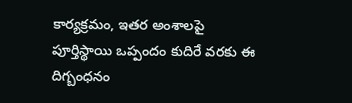కార్యక్రమం, ఇతర అంశాలపై పూర్తిస్థాయి ఒప్పందం కుదిరే వరకు ఈ దిగ్బంధనం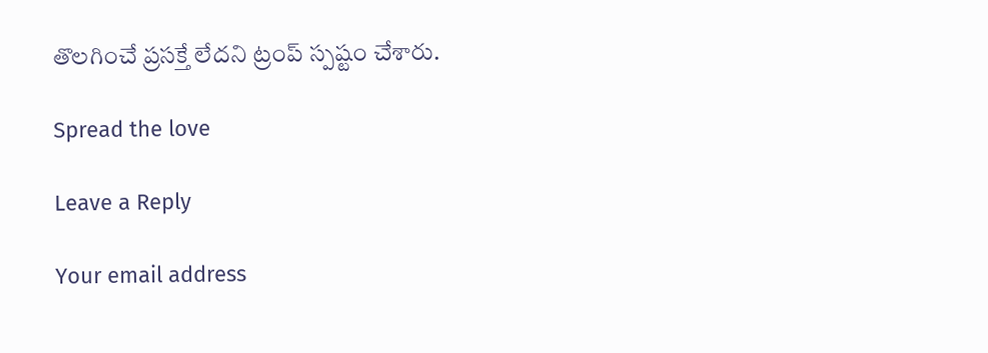తొలగించే ప్రసక్తే లేదని ట్రంప్ స్పష్టం చేశారు.

Spread the love

Leave a Reply

Your email address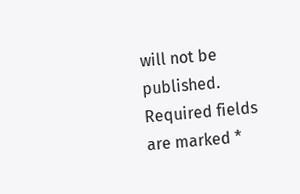will not be published. Required fields are marked *